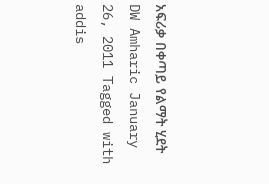አፍሪቃ በቀጣይ የልማት ሂደት DW Amharic January 26, 2011 Tagged with addis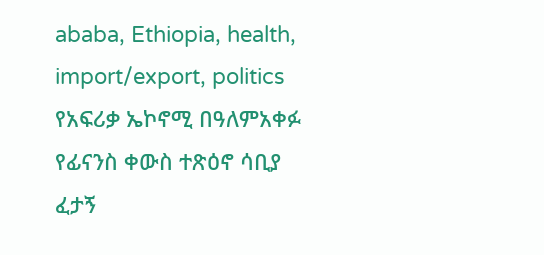ababa, Ethiopia, health, import/export, politics የአፍሪቃ ኤኮኖሚ በዓለምአቀፉ የፊናንስ ቀውስ ተጽዕኖ ሳቢያ ፈታኝ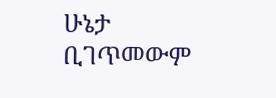ሁኔታ ቢገጥመውም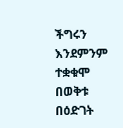ችግሩን እንደምንም ተቋቁሞ በወቅቱ በዕድገት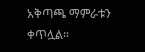አቅጣጫ ማምራቱን ቀጥሏል።